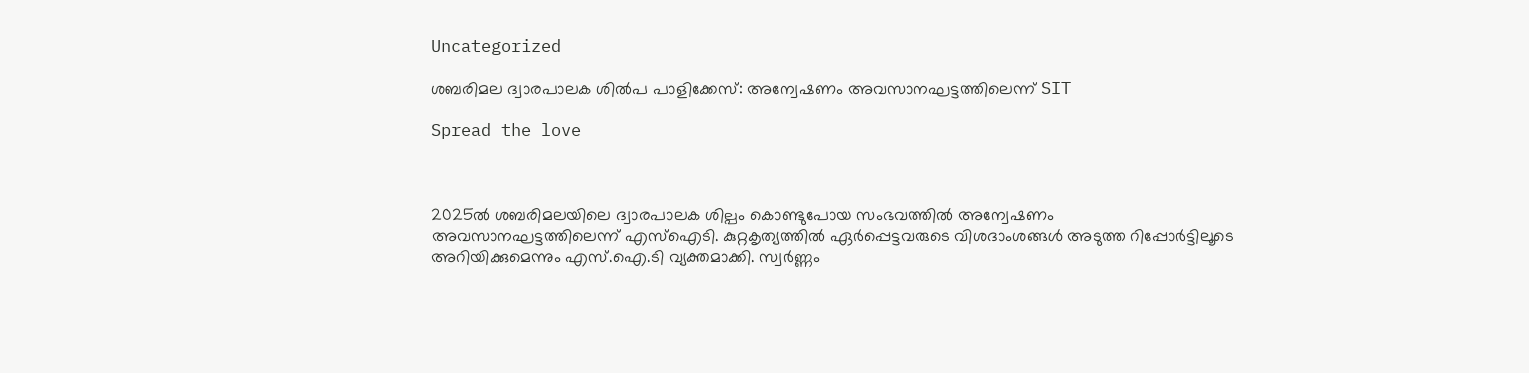Uncategorized

ശബരിമല ദ്വാരപാലക ശിൽപ പാളിക്കേസ്: അന്വേഷണം അവസാനഘട്ടത്തിലെന്ന് SIT

Spread the love



2025ൽ ശബരിമലയിലെ ദ്വാരപാലക ശില്പം കൊണ്ടുപോയ സംഭവത്തിൽ അന്വേഷണം അവസാനഘട്ടത്തിലെന്ന് എസ്ഐടി. കുറ്റകൃത്യത്തിൽ ഏർപ്പെട്ടവരുടെ വിശദാംശങ്ങൾ അടുത്ത റിപ്പോർട്ടിലൂടെ അറിയിക്കുമെന്നും എസ്.ഐ.ടി വ്യക്തമാക്കി. സ്വർണ്ണം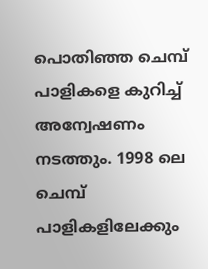പൊതിഞ്ഞ ചെമ്പ് പാളികളെ കുറിച്ച് അന്വേഷണം നടത്തും. 1998 ലെ ചെമ്പ് പാളികളിലേക്കും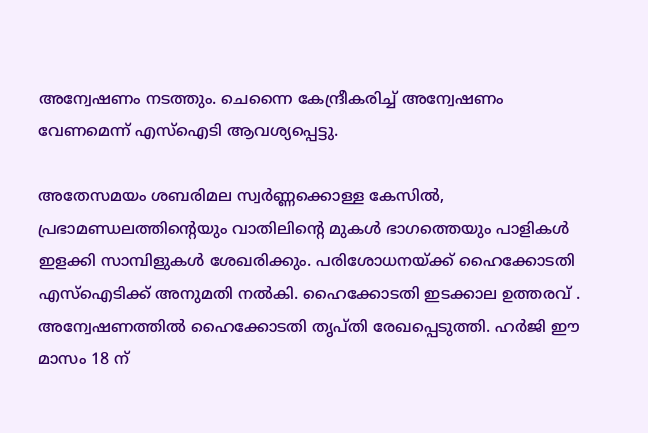അന്വേഷണം നടത്തും. ചെന്നൈ കേന്ദ്രീകരിച്ച് അന്വേഷണം വേണമെന്ന് എസ്ഐടി ആവശ്യപ്പെട്ടു.

അതേസമയം ശബരിമല സ്വർണ്ണക്കൊള്ള കേസിൽ, പ്രഭാമണ്ഡലത്തിന്റെയും വാതിലിന്റെ മുകൾ ഭാഗത്തെയും പാളികൾ ഇളക്കി സാമ്പിളുകൾ ശേഖരിക്കും. പരിശോധനയ്ക്ക് ഹൈക്കോടതി എസ്ഐടിക്ക് അനുമതി നൽകി. ഹൈക്കോടതി ഇടക്കാല ഉത്തരവ് . അന്വേഷണത്തിൽ ഹൈക്കോടതി തൃപ്തി രേഖപ്പെടുത്തി. ഹർജി ഈ മാസം 18 ന്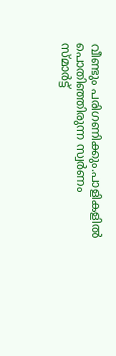വീണ്ടും പരിഗണിക്കും.പാളികളിൽ പൊതിഞ്ഞിരുന്ന സ്വർണം സ്മാർട്ട്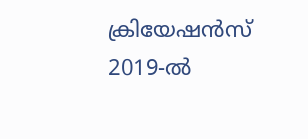ക്രിയേഷൻസ് 2019-ൽ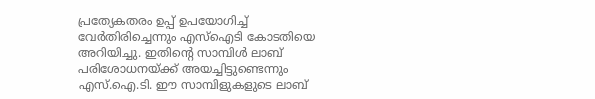പ്രത്യേകതരം ഉപ്പ് ഉപയോഗിച്ച് വേർതിരിച്ചെന്നും എസ്ഐടി കോടതിയെ അറിയിച്ചു. ഇതിന്റെ സാമ്പിൾ ലാബ് പരിശോധനയ്ക്ക് അയച്ചിട്ടുണ്ടെന്നും എസ്.ഐ.ടി. ഈ സാമ്പിളുകളുടെ ലാബ്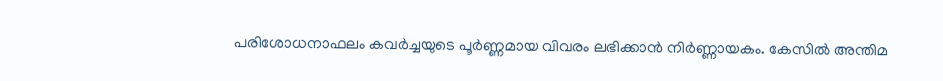പരിശോധനാഫലം കവർച്ചയുടെ പൂർണ്ണമായ വിവരം ലഭിക്കാൻ നിർണ്ണായകം. കേസിൽ അന്തിമ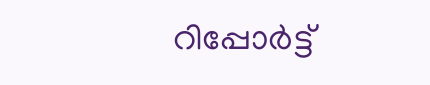റിപ്പോർട്ട്‌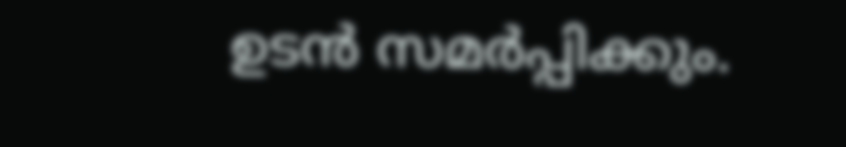ഉടൻ സമർപ്പിക്കും.